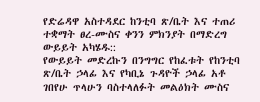የድሬዳዋ አስተዳደር ከንቲባ ጽ/ቤት እና ተጠሪ ተቋማት ፀረ-ሙስና ቀንን ምክንያት በማድረግ ውይይት አካሄዱ::
የውይይት መድረኩን በንግግር የከፈቱት የከንቲባ ጽ/ቤት ኃላፊ እና የካቢኔ ጉዳዮች ኃላፊ አቶ ገበየሁ ጥላሁን ባስተላለፉት መልዕክት ሙስና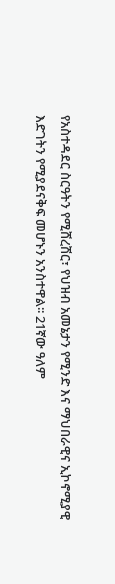የአስተዳደር ስርዓትን የሚሸረሽር፣ የህዝብ አመኔታን የሚንድ እና ማህበራዊና ኢኮኖሚያዊ እድገትን የሚያደናቅፍ መሆኑን አንስተዋል፡፡ 21ኛው ዓለም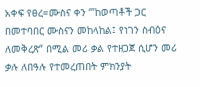አቀፍ የፀረ=ሙስና ቀን ‘”ከወጣቶች ጋር በመተባበር ሙስናን መከላከል፤ የነገን ስብዕና ለመቅረጽ“ በሚል መሪ ቃል የተዘጋጀ ሲሆን መሪ ቃሉ ለበዓሉ የተመረጠበት ምክንያት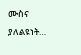ሙስና ያለልዩነት…